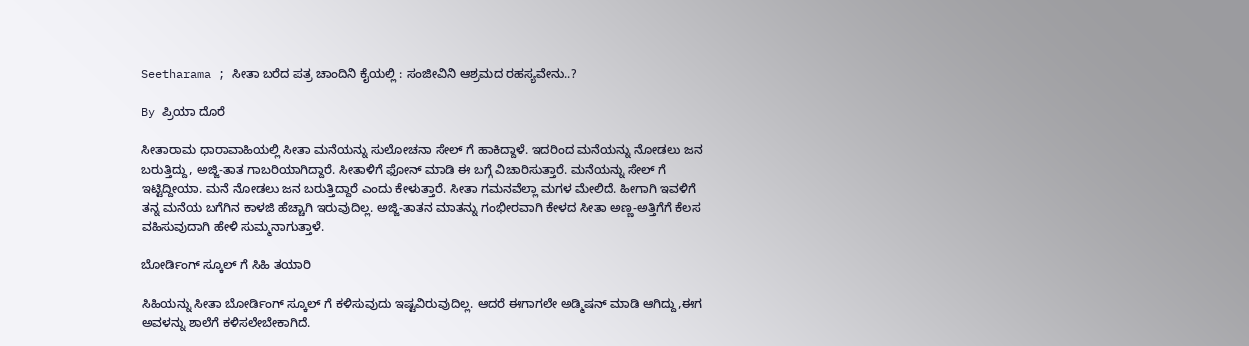Seetharama ; ಸೀತಾ ಬರೆದ ಪತ್ರ ಚಾಂದಿನಿ ಕೈಯಲ್ಲಿ : ಸಂಜೀವಿನಿ ಆಶ್ರಮದ ರಹಸ್ಯವೇನು..?

By ಪ್ರಿಯಾ ದೊರೆ

ಸೀತಾರಾಮ ಧಾರಾವಾಹಿಯಲ್ಲಿ ಸೀತಾ ಮನೆಯನ್ನು ಸುಲೋಚನಾ ಸೇಲ್ ಗೆ ಹಾಕಿದ್ದಾಳೆ. ಇದರಿಂದ ಮನೆಯನ್ನು ನೋಡಲು ಜನ ಬರುತ್ತಿದ್ದು, ಅಜ್ಜಿ-ತಾತ ಗಾಬರಿಯಾಗಿದ್ದಾರೆ. ಸೀತಾಳಿಗೆ ಫೋನ್ ಮಾಡಿ ಈ ಬಗ್ಗೆ ವಿಚಾರಿಸುತ್ತಾರೆ. ಮನೆಯನ್ನು ಸೇಲ್ ಗೆ ಇಟ್ಟಿದ್ದೀಯಾ. ಮನೆ ನೋಡಲು ಜನ ಬರುತ್ತಿದ್ದಾರೆ ಎಂದು ಕೇಳುತ್ತಾರೆ. ಸೀತಾ ಗಮನವೆಲ್ಲಾ ಮಗಳ ಮೇಲಿದೆ. ಹೀಗಾಗಿ ಇವಳಿಗೆ ತನ್ನ ಮನೆಯ ಬಗೆಗಿನ ಕಾಳಜಿ ಹೆಚ್ಚಾಗಿ ಇರುವುದಿಲ್ಲ. ಅಜ್ಜಿ-ತಾತನ ಮಾತನ್ನು ಗಂಭೀರವಾಗಿ ಕೇಳದ ಸೀತಾ ಅಣ್ಣ-ಅತ್ತಿಗೆಗೆ ಕೆಲಸ ವಹಿಸುವುದಾಗಿ ಹೇಳಿ ಸುಮ್ಮನಾಗುತ್ತಾಳೆ.

ಬೋರ್ಡಿಂಗ್ ಸ್ಕೂಲ್ ಗೆ ಸಿಹಿ ತಯಾರಿ

ಸಿಹಿಯನ್ನು ಸೀತಾ ಬೋರ್ಡಿಂಗ್ ಸ್ಕೂಲ್ ಗೆ ಕಳಿಸುವುದು ಇಷ್ಟವಿರುವುದಿಲ್ಲ. ಆದರೆ ಈಗಾಗಲೇ ಅಡ್ಮಿಷನ್ ಮಾಡಿ ಆಗಿದ್ದು,ಈಗ ಅವಳನ್ನು ಶಾಲೆಗೆ ಕಳಿಸಲೇಬೇಕಾಗಿದೆ.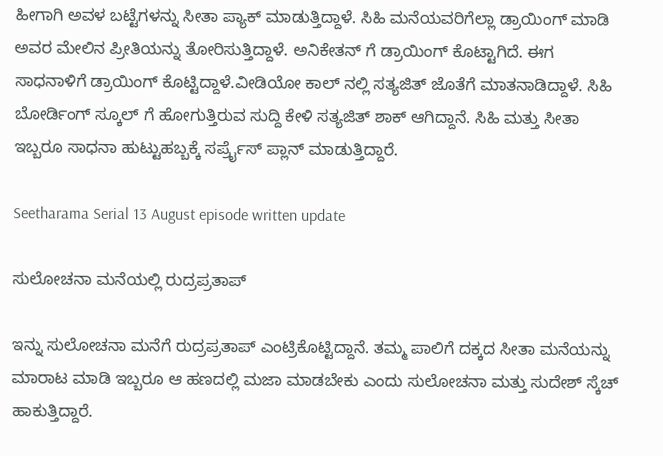ಹೀಗಾಗಿ ಅವಳ ಬಟ್ಟೆಗಳನ್ನು ಸೀತಾ ಪ್ಯಾಕ್ ಮಾಡುತ್ತಿದ್ದಾಳೆ. ಸಿಹಿ ಮನೆಯವರಿಗೆಲ್ಲಾ ಡ್ರಾಯಿಂಗ್ ಮಾಡಿ ಅವರ ಮೇಲಿನ ಪ್ರೀತಿಯನ್ನು ತೋರಿಸುತ್ತಿದ್ದಾಳೆ. ಅನಿಕೇತನ್ ಗೆ ಡ್ರಾಯಿಂಗ್ ಕೊಟ್ಟಾಗಿದೆ. ಈಗ ಸಾಧನಾಳಿಗೆ ಡ್ರಾಯಿಂಗ್ ಕೊಟ್ಟಿದ್ದಾಳೆ.ವೀಡಿಯೋ ಕಾಲ್ ನಲ್ಲಿ ಸತ್ಯಜಿತ್ ಜೊತೆಗೆ ಮಾತನಾಡಿದ್ದಾಳೆ. ಸಿಹಿ ಬೋರ್ಡಿಂಗ್ ಸ್ಕೂಲ್ ಗೆ ಹೋಗುತ್ತಿರುವ ಸುದ್ದಿ ಕೇಳಿ ಸತ್ಯಜಿತ್ ಶಾಕ್ ಆಗಿದ್ದಾನೆ. ಸಿಹಿ ಮತ್ತು ಸೀತಾ ಇಬ್ಬರೂ ಸಾಧನಾ ಹುಟ್ಟುಹಬ್ಬಕ್ಕೆ ಸರ್ಪ್ರೈಸ್ ಪ್ಲಾನ್ ಮಾಡುತ್ತಿದ್ದಾರೆ.

Seetharama Serial 13 August episode written update

ಸುಲೋಚನಾ ಮನೆಯಲ್ಲಿ ರುದ್ರಪ್ರತಾಪ್

ಇನ್ನು ಸುಲೋಚನಾ ಮನೆಗೆ ರುದ್ರಪ್ರತಾಪ್ ಎಂಟ್ರಿಕೊಟ್ಟಿದ್ದಾನೆ. ತಮ್ಮ ಪಾಲಿಗೆ ದಕ್ಕದ ಸೀತಾ ಮನೆಯನ್ನು ಮಾರಾಟ ಮಾಡಿ ಇಬ್ಬರೂ ಆ ಹಣದಲ್ಲಿ ಮಜಾ ಮಾಡಬೇಕು ಎಂದು ಸುಲೋಚನಾ ಮತ್ತು ಸುದೇಶ್ ಸ್ಕೆಚ್ ಹಾಕುತ್ತಿದ್ದಾರೆ.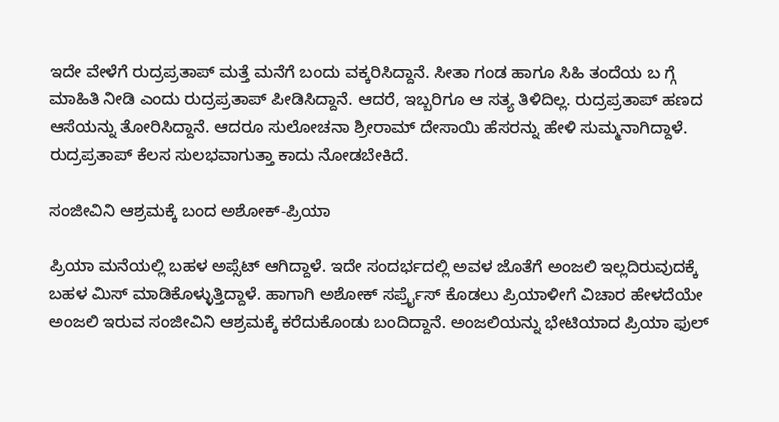ಇದೇ ವೇಳೆಗೆ ರುದ್ರಪ್ರತಾಪ್ ಮತ್ತೆ ಮನೆಗೆ ಬಂದು ವಕ್ಕರಿಸಿದ್ದಾನೆ. ಸೀತಾ ಗಂಡ ಹಾಗೂ ಸಿಹಿ ತಂದೆಯ ಬ ಗ್ಗೆ ಮಾಹಿತಿ ನೀಡಿ ಎಂದು ರುದ್ರಪ್ರತಾಪ್ ಪೀಡಿಸಿದ್ದಾನೆ. ಆದರೆ, ಇಬ್ಬರಿಗೂ ಆ ಸತ್ಯ ತಿಳಿದಿಲ್ಲ. ರುದ್ರಪ್ರತಾಪ್ ಹಣದ ಆಸೆಯನ್ನು ತೋರಿಸಿದ್ದಾನೆ. ಆದರೂ ಸುಲೋಚನಾ ಶ್ರೀರಾಮ್ ದೇಸಾಯಿ ಹೆಸರನ್ನು ಹೇಳಿ ಸುಮ್ಮನಾಗಿದ್ದಾಳೆ. ರುದ್ರಪ್ರತಾಪ್ ಕೆಲಸ ಸುಲಭವಾಗುತ್ತಾ ಕಾದು ನೋಡಬೇಕಿದೆ.

ಸಂಜೀವಿನಿ ಆಶ್ರಮಕ್ಕೆ ಬಂದ ಅಶೋಕ್-ಪ್ರಿಯಾ

ಪ್ರಿಯಾ ಮನೆಯಲ್ಲಿ ಬಹಳ ಅಪ್ಸೆಟ್ ಆಗಿದ್ದಾಳೆ. ಇದೇ ಸಂದರ್ಭದಲ್ಲಿ ಅವಳ ಜೊತೆಗೆ ಅಂಜಲಿ ಇಲ್ಲದಿರುವುದಕ್ಕೆ ಬಹಳ ಮಿಸ್ ಮಾಡಿಕೊಳ್ಳುತ್ತಿದ್ದಾಳೆ. ಹಾಗಾಗಿ ಅಶೋಕ್ ಸರ್ಪ್ರೈಸ್ ಕೊಡಲು ಪ್ರಿಯಾಳೀಗೆ ವಿಚಾರ ಹೇಳದೆಯೇ ಅಂಜಲಿ ಇರುವ ಸಂಜೀವಿನಿ ಆಶ್ರಮಕ್ಕೆ ಕರೆದುಕೊಂಡು ಬಂದಿದ್ದಾನೆ. ಅಂಜಲಿಯನ್ನು ಭೇಟಿಯಾದ ಪ್ರಿಯಾ ಫುಲ್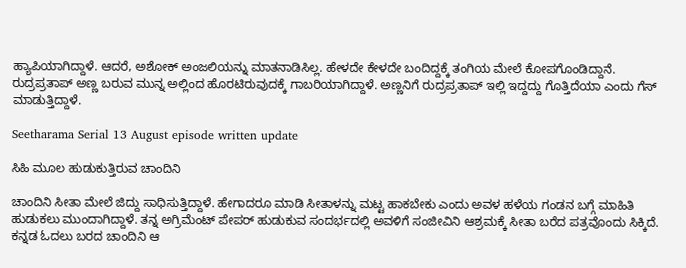ಹ್ಯಾಪಿಯಾಗಿದ್ದಾಳೆ. ಆದರೆ, ಅಶೋಕ್ ಅಂಜಲಿಯನ್ನು ಮಾತನಾಡಿಸಿಲ್ಲ. ಹೇಳದೇ ಕೇಳದೇ ಬಂದಿದ್ದಕ್ಕೆ ತಂಗಿಯ ಮೇಲೆ ಕೋಪಗೊಂಡಿದ್ದಾನೆ. ರುದ್ರಪ್ರತಾಪ್ ಅಣ್ಣ ಬರುವ ಮುನ್ನ ಅಲ್ಲಿಂದ ಹೊರಟಿರುವುದಕ್ಕೆ ಗಾಬರಿಯಾಗಿದ್ದಾಳೆ. ಅಣ್ಣನಿಗೆ ರುದ್ರಪ್ರತಾಪ್ ಇಲ್ಲಿ ಇದ್ದದ್ದು ಗೊತ್ತಿದೆಯಾ ಎಂದು ಗೆಸ್ ಮಾಡುತ್ತಿದ್ದಾಳೆ.

Seetharama Serial 13 August episode written update

ಸಿಹಿ ಮೂಲ ಹುಡುಕುತ್ತಿರುವ ಚಾಂದಿನಿ

ಚಾಂದಿನಿ ಸೀತಾ ಮೇಲೆ ಜಿದ್ದು ಸಾಧಿಸುತ್ತಿದ್ದಾಳೆ. ಹೇಗಾದರೂ ಮಾಡಿ ಸೀತಾಳನ್ನು ಮಟ್ಟ ಹಾಕಬೇಕು ಎಂದು ಅವಳ ಹಳೆಯ ಗಂಡನ ಬಗ್ಗೆ ಮಾಹಿತಿ ಹುಡುಕಲು ಮುಂದಾಗಿದ್ದಾಳೆ. ತನ್ನ ಅಗ್ರಿಮೆಂಟ್ ಪೇಪರ್ ಹುಡುಕುವ ಸಂದರ್ಭದಲ್ಲಿ ಅವಳಿಗೆ ಸಂಜೀವಿನಿ ಆಶ್ರಮಕ್ಕೆ ಸೀತಾ ಬರೆದ ಪತ್ರವೊಂದು ಸಿಕ್ಕಿದೆ. ಕನ್ನಡ ಓದಲು ಬರದ ಚಾಂದಿನಿ ಆ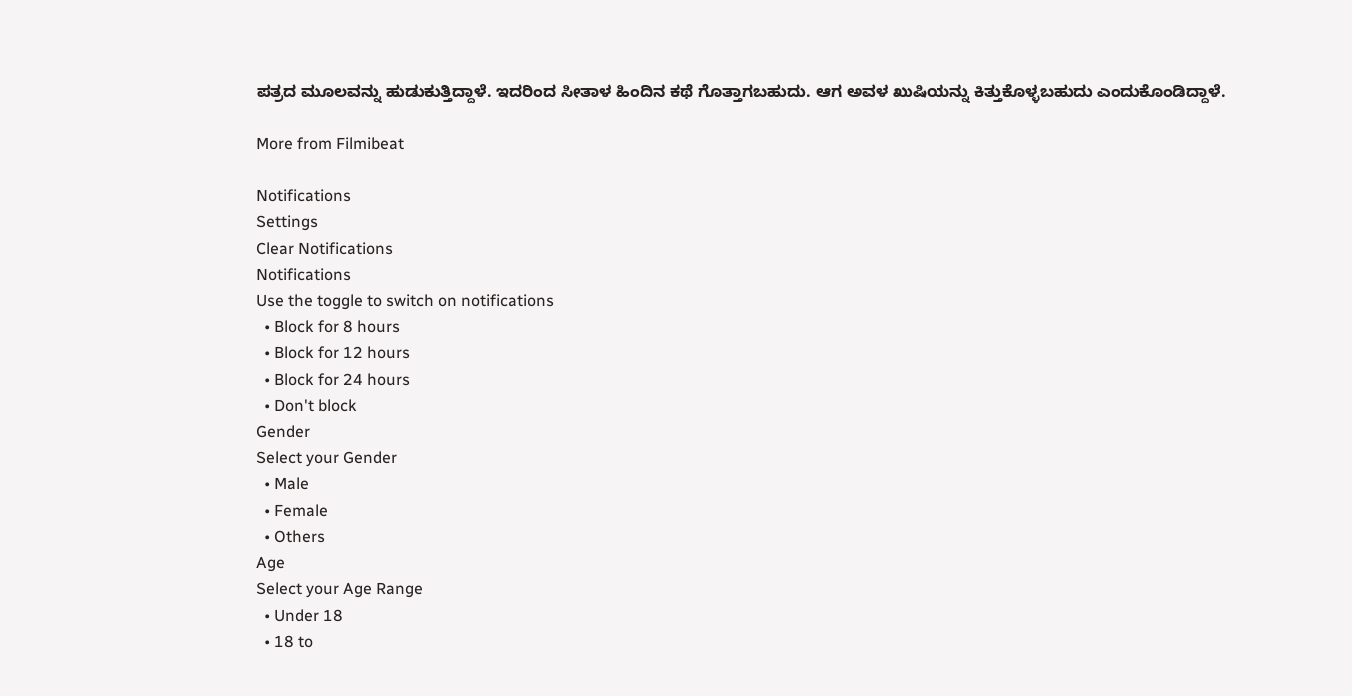ಪತ್ರದ ಮೂಲವನ್ನು ಹುಡುಕುತ್ತಿದ್ದಾಳೆ. ಇದರಿಂದ ಸೀತಾಳ ಹಿಂದಿನ ಕಥೆ ಗೊತ್ತಾಗಬಹುದು. ಆಗ ಅವಳ ಖುಷಿಯನ್ನು ಕಿತ್ತುಕೊಳ್ಳಬಹುದು ಎಂದುಕೊಂಡಿದ್ದಾಳೆ.

More from Filmibeat

Notifications
Settings
Clear Notifications
Notifications
Use the toggle to switch on notifications
  • Block for 8 hours
  • Block for 12 hours
  • Block for 24 hours
  • Don't block
Gender
Select your Gender
  • Male
  • Female
  • Others
Age
Select your Age Range
  • Under 18
  • 18 to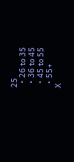25
  • 26 to 35
  • 36 to 45
  • 45 to 55
  • 55+
X